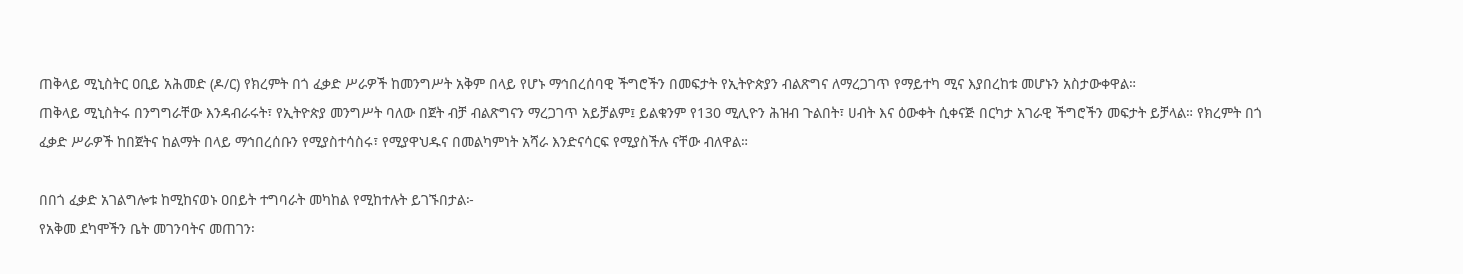ጠቅላይ ሚኒስትር ዐቢይ አሕመድ (ዶ/ር) የክረምት በጎ ፈቃድ ሥራዎች ከመንግሥት አቅም በላይ የሆኑ ማኅበረሰባዊ ችግሮችን በመፍታት የኢትዮጵያን ብልጽግና ለማረጋገጥ የማይተካ ሚና እያበረከቱ መሆኑን አስታውቀዋል።
ጠቅላይ ሚኒስትሩ በንግግራቸው እንዳብራሩት፣ የኢትዮጵያ መንግሥት ባለው በጀት ብቻ ብልጽግናን ማረጋገጥ አይቻልም፤ ይልቁንም የ130 ሚሊዮን ሕዝብ ጉልበት፣ ሀብት እና ዕውቀት ሲቀናጅ በርካታ አገራዊ ችግሮችን መፍታት ይቻላል። የክረምት በጎ ፈቃድ ሥራዎች ከበጀትና ከልማት በላይ ማኅበረሰቡን የሚያስተሳስሩ፣ የሚያዋህዱና በመልካምነት አሻራ እንድናሳርፍ የሚያስችሉ ናቸው ብለዋል።

በበጎ ፈቃድ አገልግሎቱ ከሚከናወኑ ዐበይት ተግባራት መካከል የሚከተሉት ይገኙበታል፦
የአቅመ ደካሞችን ቤት መገንባትና መጠገን፡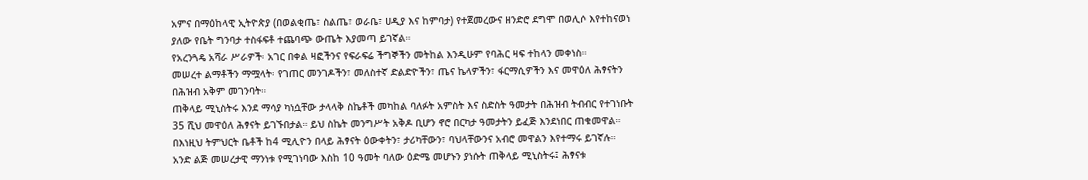አምና በማዕከላዊ ኢትዮጵያ (በወልቂጤ፣ ስልጤ፣ ወራቤ፣ ሀዲያ እና ከምባታ) የተጀመረውና ዘንድሮ ደግሞ በወሊሶ እየተከናወነ ያለው የቤት ግንባታ ተስፋፍቶ ተጨባጭ ውጤት እያመጣ ይገኛል።
የአረንጓዴ አሻራ ሥራዎች፡ አገር በቀል ዛፎችንና የፍራፍሬ ችግኞችን መትከል እንዲሁም የባሕር ዛፍ ተከላን መቀነስ።
መሠረተ ልማቶችን ማሟላት፡ የገጠር መንገዶችን፣ መለስተኛ ድልድዮችን፣ ጤና ኬላዎችን፣ ፋርማሲዎችን እና መዋዕለ ሕፃናትን በሕዝብ አቅም መገንባት።
ጠቅላይ ሚኒስትሩ እንደ ማሳያ ካነሷቸው ታላላቅ ስኬቶች መካከል ባለፉት አምስት እና ስድስት ዓመታት በሕዝብ ትብብር የተገነቡት 35 ሺህ መዋዕለ ሕፃናት ይገኙበታል። ይህ ስኬት መንግሥት አቅዶ ቢሆን ኖሮ በርካታ ዓመታትን ይፈጅ እንደነበር ጠቁመዋል።
በእነዚህ ትምህርት ቤቶች ከ4 ሚሊዮን በላይ ሕፃናት ዕውቀትን፣ ታሪካቸውን፣ ባህላቸውንና አብሮ መዋልን እየተማሩ ይገኛሉ።
አንድ ልጅ መሠረታዊ ማንነቱ የሚገነባው እስከ 10 ዓመት ባለው ዕድሜ መሆኑን ያነሱት ጠቅላይ ሚኒስትሩ፤ ሕፃናቱ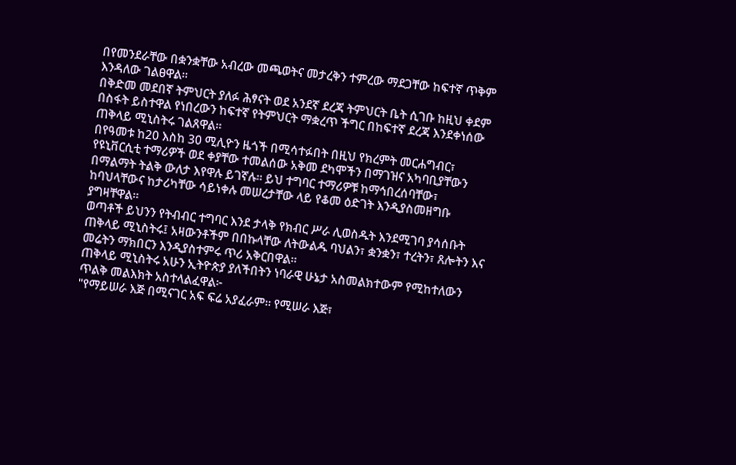በየመንደራቸው በቋንቋቸው አብረው መጫወትና መታረቅን ተምረው ማደጋቸው ከፍተኛ ጥቅም እንዳለው ገልፀዋል።
በቅድመ መደበኛ ትምህርት ያለፉ ሕፃናት ወደ አንደኛ ደረጃ ትምህርት ቤት ሲገቡ ከዚህ ቀደም በስፋት ይስተዋል የነበረውን ከፍተኛ የትምህርት ማቋረጥ ችግር በከፍተኛ ደረጃ እንደቀነሰው ጠቅላይ ሚኒስትሩ ገልጸዋል።
በየዓመቱ ከ20 እስከ 30 ሚሊዮን ዜጎች በሚሳተፉበት በዚህ የክረምት መርሐግብር፣ የዩኒቨርሲቲ ተማሪዎች ወደ ቀያቸው ተመልሰው አቅመ ደካሞችን በማገዝና አካባቢያቸውን በማልማት ትልቅ ውለታ እየዋሉ ይገኛሉ። ይህ ተግባር ተማሪዎቹ ከማኅበረሰባቸው፣ ከባህላቸውና ከታሪካቸው ሳይነቀሉ መሠረታቸው ላይ የቆመ ዕድገት እንዲያስመዘግቡ ያግዛቸዋል።
ወጣቶች ይህንን የትብብር ተግባር እንደ ታላቅ የክብር ሥራ ሊወስዱት እንደሚገባ ያሳሰቡት ጠቅላይ ሚኒስትሩ፤ አዛውንቶችም በበኩላቸው ለትውልዱ ባህልን፣ ቋንቋን፣ ተረትን፣ ጸሎትን እና መሬትን ማክበርን እንዲያስተምሩ ጥሪ አቅርበዋል።
ጠቅላይ ሚኒስትሩ አሁን ኢትዮጵያ ያለችበትን ነባራዊ ሁኔታ አስመልክተውም የሚከተለውን ጥልቅ መልእክት አስተላልፈዋል፦
"የማይሠራ እጅ በሚናገር አፍ ፍሬ አያፈራም። የሚሠራ እጅ፣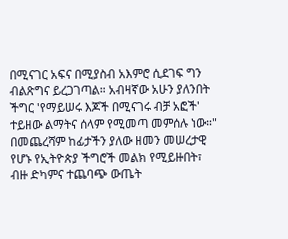በሚናገር አፍና በሚያስብ አእምሮ ሲደገፍ ግን ብልጽግና ይረጋገጣል። አብዛኛው አሁን ያለንበት ችግር 'የማይሠሩ እጆች በሚናገሩ ብቻ አፎች' ተይዘው ልማትና ሰላም የሚመጣ መምሰሉ ነው።"
በመጨረሻም ከፊታችን ያለው ዘመን መሠረታዊ የሆኑ የኢትዮጵያ ችግሮች መልክ የሚይዙበት፣ ብዙ ድካምና ተጨባጭ ውጤት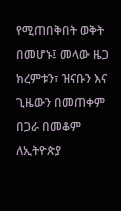የሚጠበቅበት ወቅት በመሆኑ፤ መላው ዜጋ ክረምቱን፣ ዝናቡን እና ጊዜውን በመጠቀም በጋራ በመቆም ለኢትዮጵያ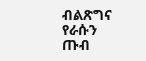ብልጽግና የራሱን ጡብ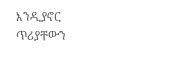እንዲያኖር ጥሪያቸውን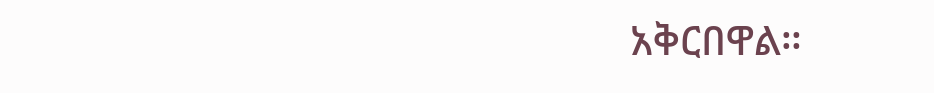አቅርበዋል።